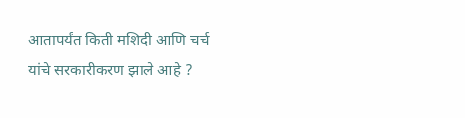आतापर्यंत किती मशिदी आणि चर्च यांचे सरकारीकरण झाले आहे ?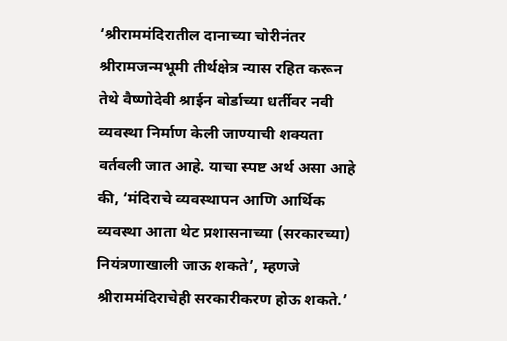‘श्रीराममंदिरातील दानाच्या चोरीनंतर श्रीरामजन्मभूमी तीर्थक्षेत्र न्यास रहित करून तेथे वैष्णोदेवी श्राईन बोर्डाच्या धर्तीवर नवी व्यवस्था निर्माण केली जाण्याची शक्यता वर्तवली जात आहे. याचा स्पष्ट अर्थ असा आहे की, ‘मंदिराचे व्यवस्थापन आणि आर्थिक व्यवस्था आता थेट प्रशासनाच्या (सरकारच्या) नियंत्रणाखाली जाऊ शकते’, म्हणजे श्रीराममंदिराचेही सरकारीकरण होऊ शकते.’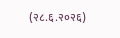(२८.६.२०२६)